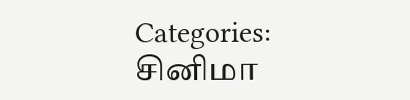Categories: சினிமா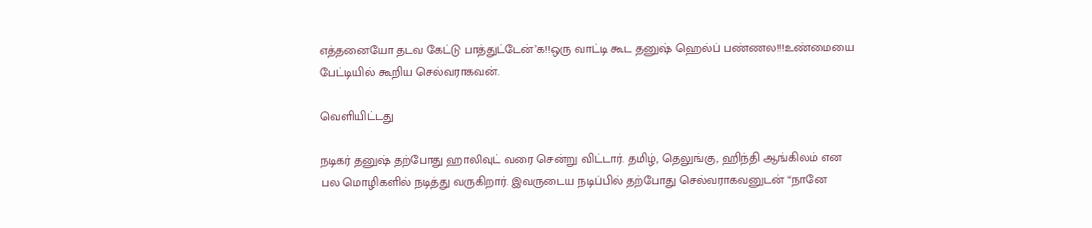எத்தனையோ தடவ கேட்டு பாத்துட்டேன்’க!!ஒரு வாட்டி கூட தனுஷ் ஹெல்ப் பண்ணல!!!உண்மையை பேட்டியில் கூறிய செல்வராகவன்.

வெளியிட்டது

நடிகர் தனுஷ் தற்போது ஹாலிவுட் வரை சென்று விட்டார். தமிழ், தெலுங்கு, ஹிந்தி ஆங்கிலம் என பல மொழிகளில் நடித்து வருகிறார். இவருடைய நடிப்பில் தற்போது செல்வராகவனுடன் “நானே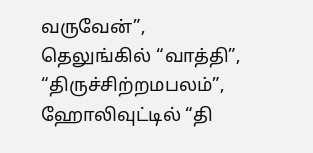வருவேன்”, தெலுங்கில் “வாத்தி”, “திருச்சிற்றமபலம்”, ஹோலிவுட்டில் “தி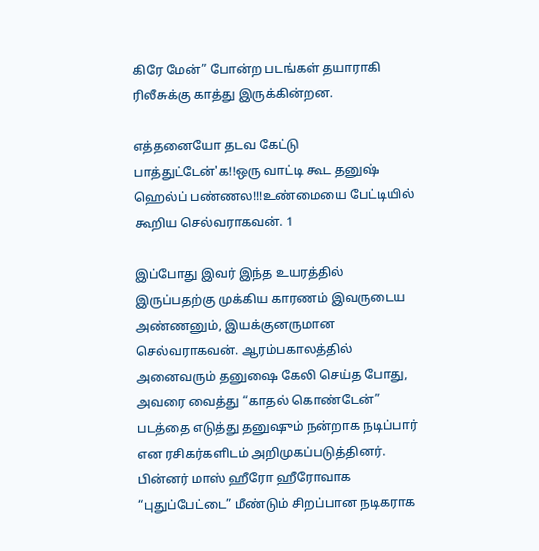கிரே மேன்” போன்ற படங்கள் தயாராகி ரிலீசுக்கு காத்து இருக்கின்றன.

எத்தனையோ தடவ கேட்டு பாத்துட்டேன்'க!!ஒரு வாட்டி கூட தனுஷ் ஹெல்ப் பண்ணல!!!உண்மையை பேட்டியில் கூறிய செல்வராகவன். 1

இப்போது இவர் இந்த உயரத்தில் இருப்பதற்கு முக்கிய காரணம் இவருடைய அண்ணனும், இயக்குனருமான செல்வராகவன். ஆரம்பகாலத்தில் அனைவரும் தனுஷை கேலி செய்த போது, அவரை வைத்து “காதல் கொண்டேன்” படத்தை எடுத்து தனுஷும் நன்றாக நடிப்பார் என ரசிகர்களிடம் அறிமுகப்படுத்தினர். பின்னர் மாஸ் ஹீரோ ஹீரோவாக “புதுப்பேட்டை” மீண்டும் சிறப்பான நடிகராக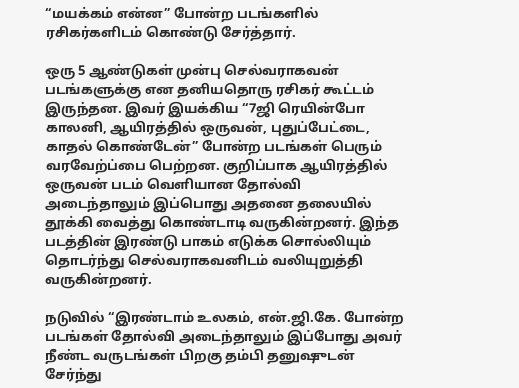“மயக்கம் என்ன” போன்ற படங்களில் ரசிகர்களிடம் கொண்டு சேர்த்தார்.

ஒரு 5 ஆண்டுகள் முன்பு செல்வராகவன் படங்களுக்கு என தனியதொரு ரசிகர் கூட்டம் இருந்தன. இவர் இயக்கிய “7ஜி ரெயின்போ காலனி, ஆயிரத்தில் ஒருவன், புதுப்பேட்டை, காதல் கொண்டேன்” போன்ற படங்கள் பெரும் வரவேற்ப்பை பெற்றன. குறிப்பாக ஆயிரத்தில் ஒருவன் படம் வெளியான தோல்வி அடைந்தாலும் இப்பொது அதனை தலையில் தூக்கி வைத்து கொண்டாடி வருகின்றனர். இந்த படத்தின் இரண்டு பாகம் எடுக்க சொல்லியும் தொடர்ந்து செல்வராகவனிடம் வலியுறுத்தி வருகின்றனர்.

நடுவில் “இரண்டாம் உலகம், என்.ஜி.கே. போன்ற படங்கள் தோல்வி அடைந்தாலும் இப்போது அவர் நீண்ட வருடங்கள் பிறகு தம்பி தனுஷுடன் சேர்ந்து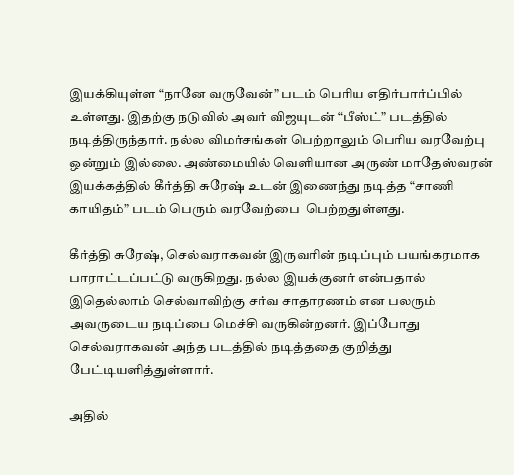இயக்கியுள்ள “நானே வருவேன்” படம் பெரிய எதிர்பார்ப்பில் உள்ளது. இதற்கு நடுவில் அவர் விஜயுடன் “பீஸ்ட்” படத்தில் நடித்திருந்தார். நல்ல விமர்சங்கள் பெற்றாலும் பெரிய வரவேற்பு ஒன்றும் இல்லை. அண்மையில் வெளியான அருண் மாதேஸ்வரன் இயக்கத்தில் கீர்த்தி சுரேஷ் உடன் இணைந்து நடித்த “சாணி காயிதம்” படம் பெரும் வரவேற்பை  பெற்றதுள்ளது.

கீர்த்தி சுரேஷ், செல்வராகவன் இருவரின் நடிப்பும் பயங்கரமாக பாராட்டப்பட்டு வருகிறது. நல்ல இயக்குனர் என்பதால் இதெல்லாம் செல்வாவிற்கு சர்வ சாதாரணம் என பலரும் அவருடைய நடிப்பை மெச்சி வருகின்றனர். இப்போது செல்வராகவன் அந்த படத்தில் நடித்ததை குறித்து பேட்டியளித்துள்ளார்.

அதில்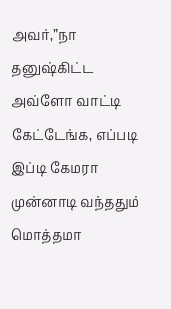அவர்,”நா தனுஷ்கிட்ட அவ்ளோ வாட்டி கேட்டேங்க, எப்படி இப்டி கேமரா முன்னாடி வந்ததும் மொத்தமா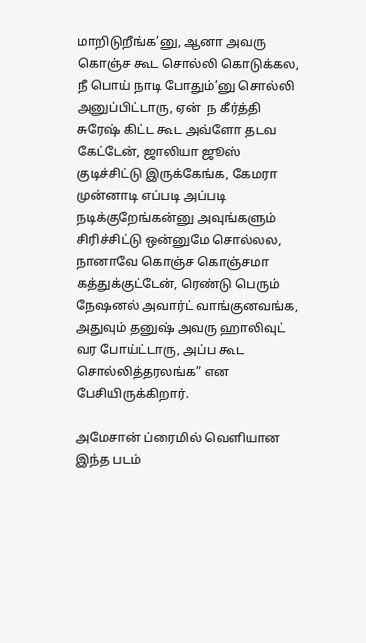மாறிடுறீங்க’னு, ஆனா அவரு கொஞ்ச கூட சொல்லி கொடுக்கல, நீ பொய் நாடி போதும்’னு சொல்லி அனுப்பிட்டாரு, ஏன்  ந கீர்த்தி சுரேஷ் கிட்ட கூட அவ்ளோ தடவ கேட்டேன், ஜாலியா ஜூஸ் குடிச்சிட்டு இருக்கேங்க, கேமரா முன்னாடி எப்படி அப்படி நடிக்குறேங்கன்னு அவுங்களும் சிரிச்சிட்டு ஒன்னுமே சொல்லல, நானாவே கொஞ்ச கொஞ்சமா கத்துக்குட்டேன், ரெண்டு பெரும் நேஷனல் அவார்ட் வாங்குனவங்க, அதுவும் தனுஷ் அவரு ஹாலிவுட் வர போய்ட்டாரு, அப்ப கூட சொல்லித்தரலங்க” என பேசியிருக்கிறார்.

அமேசான் ப்ரைமில் வெளியான இந்த படம்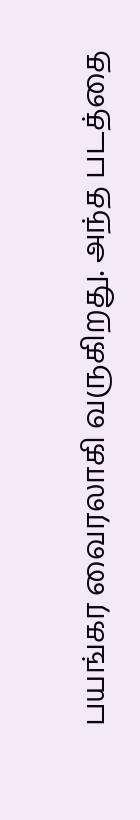பயங்கர வைரலாகி வருகிறது. அந்த படத்தை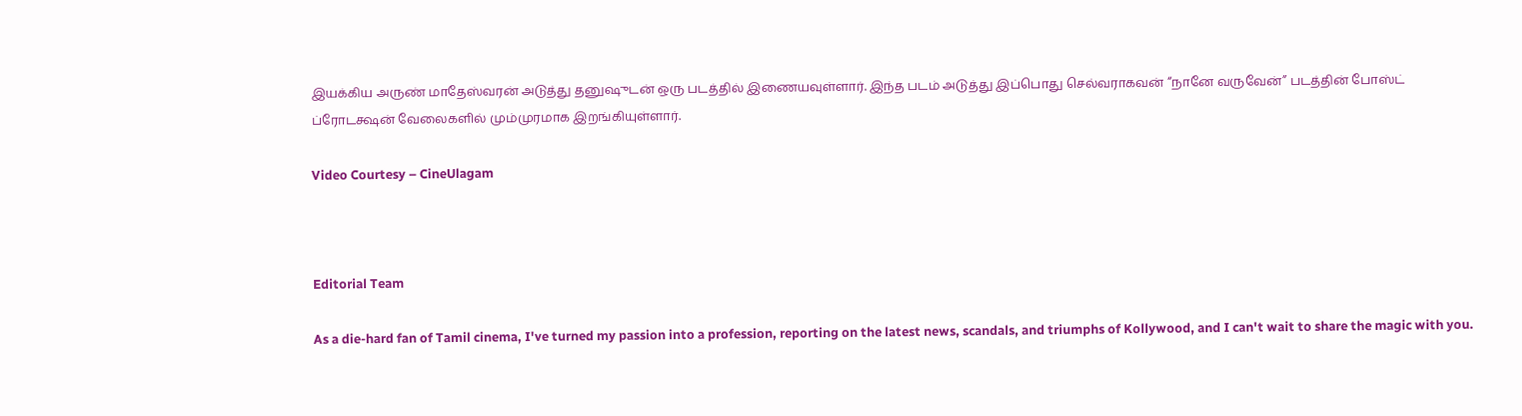இயக்கிய அருண் மாதேஸ்வரன் அடுத்து தனுஷுடன் ஒரு படத்தில் இணையவுள்ளார். இந்த படம் அடுத்து இப்பொது செல்வராகவன் “நானே வருவேன்” படத்தின் போஸ்ட் ப்ரோடக்ஷன் வேலைகளில் மும்முரமாக இறங்கியுள்ளார்.

Video Courtesy – CineUlagam



Editorial Team

As a die-hard fan of Tamil cinema, I've turned my passion into a profession, reporting on the latest news, scandals, and triumphs of Kollywood, and I can't wait to share the magic with you.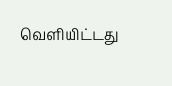வெளியிட்டது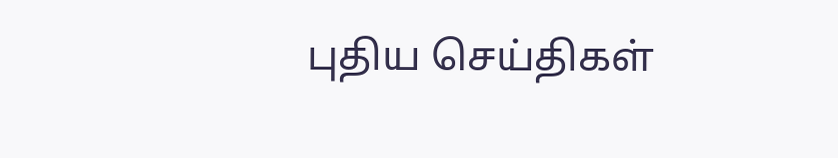புதிய செய்திகள்